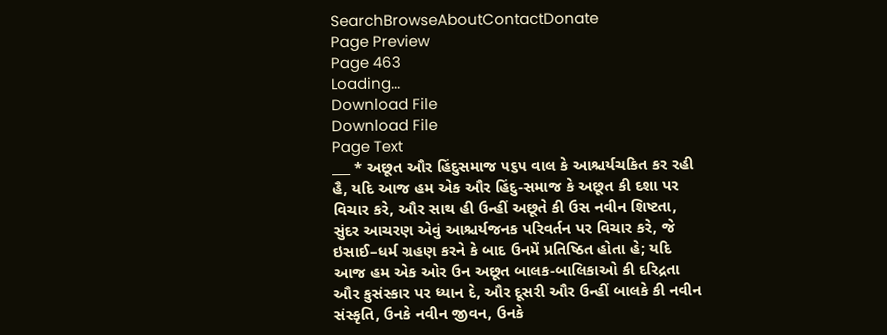SearchBrowseAboutContactDonate
Page Preview
Page 463
Loading...
Download File
Download File
Page Text
___ * અછૂત ઔર હિંદુસમાજ ૫૬૫ વાલ કે આશ્ચર્યચકિત કર રહી હૈ, યદિ આજ હમ એક ઔર હિંદુ-સમાજ કે અછૂત કી દશા પર વિચાર કરે, ઔર સાથ હી ઉન્હીં અછૂતે કી ઉસ નવીન શિષ્ટતા, સુંદર આચરણ એવું આશ્ચર્યજનક પરિવર્તન પર વિચાર કરે, જે ઇસાઈ–ધર્મ ગ્રહણ કરને કે બાદ ઉનમેં પ્રતિષ્ઠિત હોતા હે; યદિ આજ હમ એક ઓર ઉન અછૂત બાલક-બાલિકાઓ કી દરિદ્રતા ઔર કુસંસ્કાર પર ધ્યાન દે, ઔર દૂસરી ઔર ઉન્હીં બાલકે કી નવીન સંસ્કૃતિ, ઉનકે નવીન જીવન, ઉનકે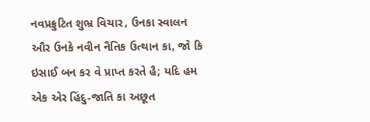નવપ્રક્રુટિત શુભ્ર વિચાર, ઉનકા સ્વાલન ઔર ઉનકે નવીન નૈતિક ઉત્થાન કા, જો કિ ઇસાઈ બન કર વે પ્રાપ્ત કરતે હૈ; યદિ હમ એક એર હિંદુ-જાતિ કા અછૂત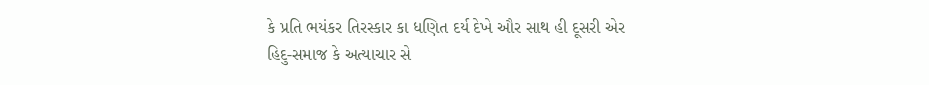કે પ્રતિ ભયંકર તિરસ્કાર કા ધણિત દર્ય દેખે ઔર સાથ હી દૂસરી એર હિદુ-સમાજ કે અત્યાચાર સે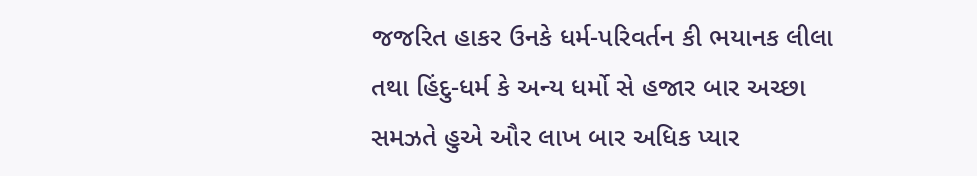જજરિત હાકર ઉનકે ધર્મ-પરિવર્તન કી ભયાનક લીલા તથા હિંદુ-ધર્મ કે અન્ય ધર્મો સે હજાર બાર અચ્છા સમઝતે હુએ ઔર લાખ બાર અધિક પ્યાર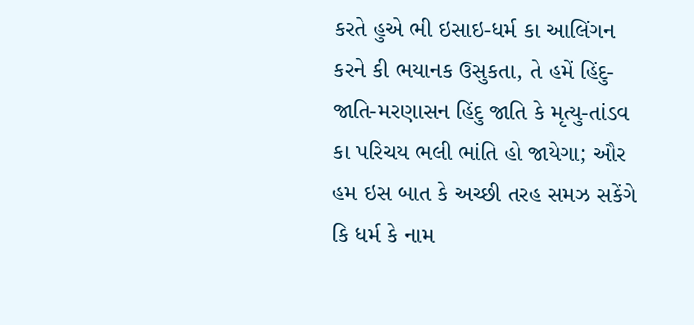કરતે હુએ ભી ઇસાઇ-ધર્મ કા આલિંગન કરને કી ભયાનક ઉસુકતા, તે હમેં હિંદુ-જાતિ-મરણાસન હિંદુ જાતિ કે મૃત્યુ-તાંડવ કા પરિચય ભલી ભાંતિ હો જાયેગા; ઔર હમ ઇસ બાત કે અચ્છી તરહ સમઝ સકેંગે કિ ધર્મ કે નામ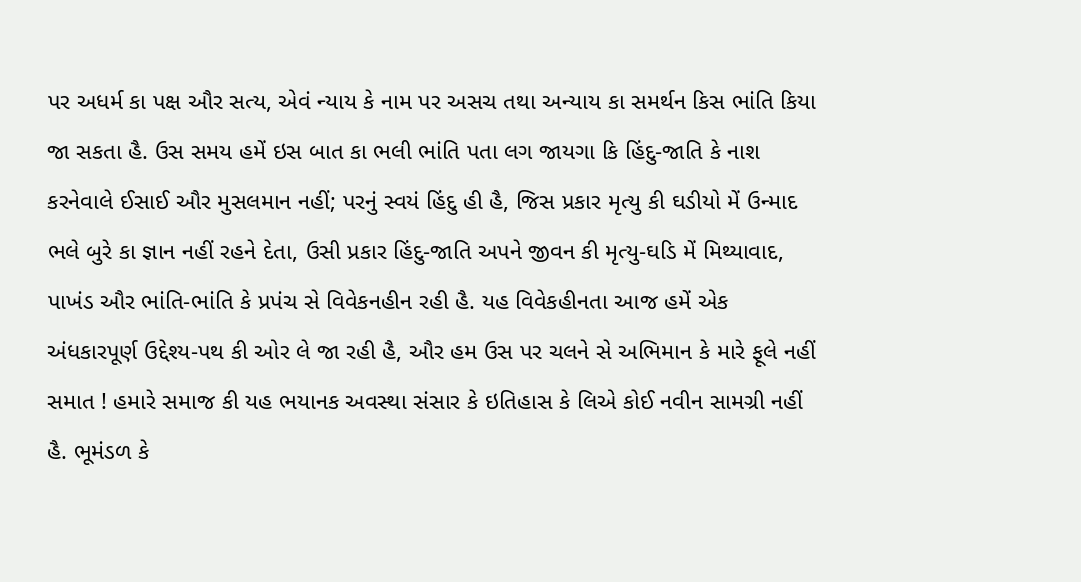પર અધર્મ કા પક્ષ ઔર સત્ય, એવં ન્યાય કે નામ પર અસચ તથા અન્યાય કા સમર્થન કિસ ભાંતિ કિયા જા સકતા હૈ. ઉસ સમય હમેં ઇસ બાત કા ભલી ભાંતિ પતા લગ જાયગા કિ હિંદુ-જાતિ કે નાશ કરનેવાલે ઈસાઈ ઔર મુસલમાન નહીં; પરનું સ્વયં હિંદુ હી હૈ, જિસ પ્રકાર મૃત્યુ કી ઘડીયો મેં ઉન્માદ ભલે બુરે કા જ્ઞાન નહીં રહને દેતા, ઉસી પ્રકાર હિંદુ-જાતિ અપને જીવન કી મૃત્યુ-ઘડિ મેં મિથ્યાવાદ, પાખંડ ઔર ભાંતિ-ભાંતિ કે પ્રપંચ સે વિવેકનહીન રહી હૈ. યહ વિવેકહીનતા આજ હમેં એક અંધકારપૂર્ણ ઉદ્દેશ્ય-પથ કી ઓર લે જા રહી હૈ, ઔર હમ ઉસ પર ચલને સે અભિમાન કે મારે ફૂલે નહીં સમાત ! હમારે સમાજ કી યહ ભયાનક અવસ્થા સંસાર કે ઇતિહાસ કે લિએ કોઈ નવીન સામગ્રી નહીં હૈ. ભૂમંડળ કે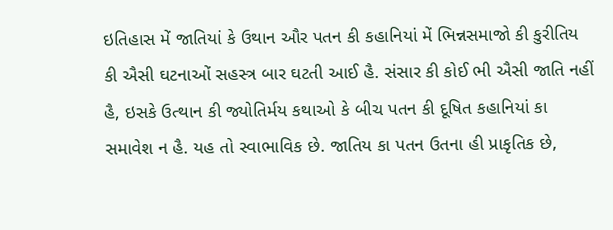ઇતિહાસ મેં જાતિયાં કે ઉથાન ઔર પતન કી કહાનિયાં મેં ભિન્નસમાજો કી કુરીતિય કી ઐસી ઘટનાઓં સહસ્ત્ર બાર ઘટતી આઈ હૈ. સંસાર કી કોઈ ભી ઐસી જાતિ નહીં હૈ, ઇસકે ઉત્થાન કી જ્યોતિર્મય કથાઓ કે બીચ પતન કી દૂષિત કહાનિયાં કા સમાવેશ ન હૈ. યહ તો સ્વાભાવિક છે. જાતિય કા પતન ઉતના હી પ્રાકૃતિક છે,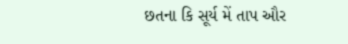છતના કિ સૂર્ય મેં તાપ ઔર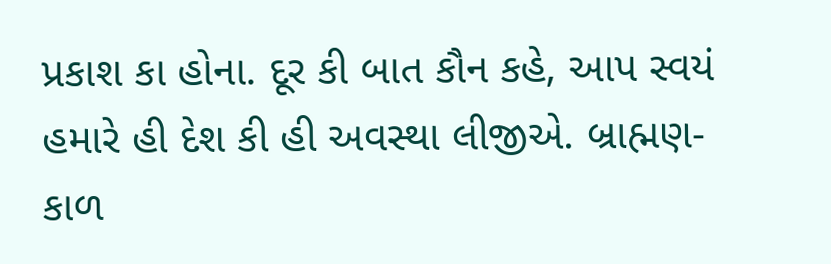પ્રકાશ કા હોના. દૂર કી બાત કૌન કહે, આપ સ્વયં હમારે હી દેશ કી હી અવસ્થા લીજીએ. બ્રાહ્મણ-કાળ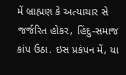મેં બ્રાહ્મણ કે અત્યાચાર સે જર્જરિત હોકર, હિંદુ-સમાજ કાંપ ઉઠા. ઇસ પ્રકંપન મેં, યા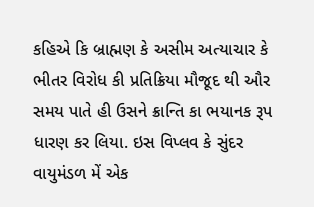કહિએ કિ બ્રાહ્મણ કે અસીમ અત્યાચાર કે ભીતર વિરોધ કી પ્રતિક્રિયા મૌજૂદ થી ઔર સમય પાતે હી ઉસને ક્રાન્તિ કા ભયાનક રૂપ ધારણ કર લિયા. ઇસ વિપ્લવ કે સુંદર વાયુમંડળ મેં એક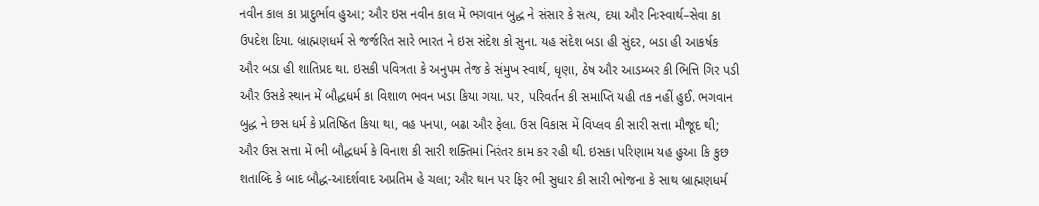નવીન કાલ કા પ્રાદુર્ભાવ હુઆ; ઔર ઇસ નવીન કાલ મેં ભગવાન બુદ્ધ ને સંસાર કે સત્ય, દયા ઔર નિઃસ્વાર્થ–સેવા કા ઉપદેશ દિયા. બ્રાહ્મણધર્મ સે જર્જરિત સારે ભારત ને ઇસ સંદેશ કો સુના. યહ સંદેશ બડા હી સુંદર, બડા હી આકર્ષક ઔર બડા હી શાતિપ્રદ થા. ઇસકી પવિત્રતા કે અનુપમ તેજ કે સંમુખ સ્વાર્થ, ધૃણા, ઠેષ ઔર આડમ્બર કી ભિત્તિ ગિર પડી ઔર ઉસકે સ્થાન મેં બૌદ્ધધર્મ કા વિશાળ ભવન ખડા કિયા ગયા. પર, પરિવર્તન કી સમાપ્તિ યહી તક નહીં હુઈ. ભગવાન બુદ્ધ ને છસ ધર્મ કે પ્રતિષ્ઠિત કિયા થા, વહ પનપા, બઢા ઔર ફેલા. ઉસ વિકાસ મેં વિપ્લવ કી સારી સત્તા મૌજૂદ થી; ઔર ઉસ સત્તા મેં ભી બૌદ્ધધર્મ કે વિનાશ કી સારી શક્તિમાં નિરંતર કામ કર રહી થી. ઇસકા પરિણામ યહ હુઆ કિ કુછ શતાબ્દિ કે બાદ બૌદ્ધ-આદર્શવાદ અપ્રતિમ હે ચલા; ઔર થાન પર ફિર ભી સુધાર કી સારી ભોજના કે સાથ બ્રાહ્મણધર્મ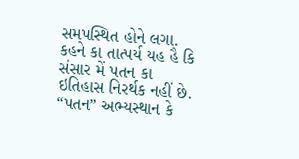સમપસ્થિત હોને લગા. કહને કા તાત્પર્ય યહ હૈ કિ સંસાર મેં પતન કા ઇતિહાસ નિરર્થક નહીં છે. “પતન” અભ્યસ્થાન કે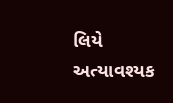લિયે અત્યાવશ્યક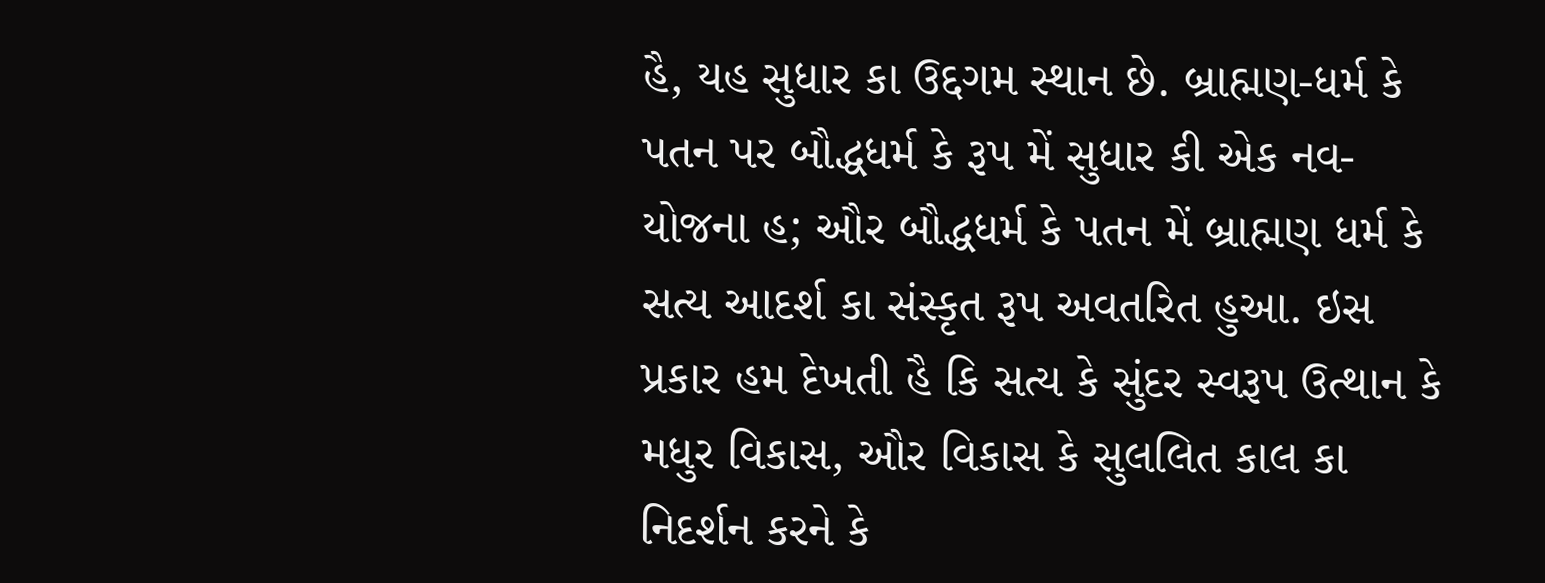હૈ, યહ સુધાર કા ઉદ્દગમ સ્થાન છે. બ્રાહ્મણ-ધર્મ કે પતન પર બૌદ્ધધર્મ કે રૂપ મેં સુધાર કી એક નવ-યોજના હ; ઔર બૌદ્ધધર્મ કે પતન મેં બ્રાહ્મણ ધર્મ કે સત્ય આદર્શ કા સંસ્કૃત રૂપ અવતરિત હુઆ. ઇસ પ્રકાર હમ દેખતી હૈ કિ સત્ય કે સુંદર સ્વરૂપ ઉત્થાન કે મધુર વિકાસ, ઔર વિકાસ કે સુલલિત કાલ કા નિદર્શન કરને કે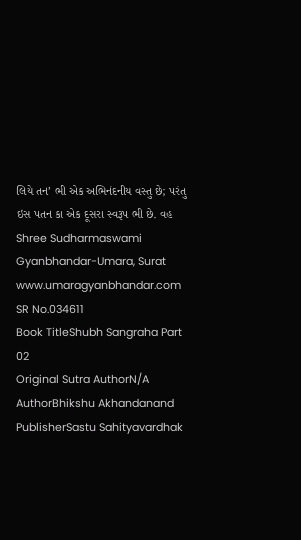લિયે તન’ ભી એક અભિનંદનીય વસ્તુ છે; પરંતુ ઇસ પતન કા એક દૂસરા સ્વરૂપ ભી છે. વહ Shree Sudharmaswami Gyanbhandar-Umara, Surat www.umaragyanbhandar.com
SR No.034611
Book TitleShubh Sangraha Part 02
Original Sutra AuthorN/A
AuthorBhikshu Akhandanand
PublisherSastu Sahityavardhak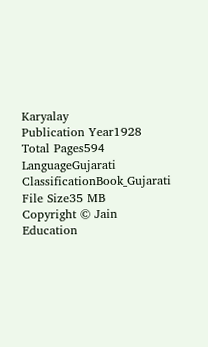Karyalay
Publication Year1928
Total Pages594
LanguageGujarati
ClassificationBook_Gujarati
File Size35 MB
Copyright © Jain Education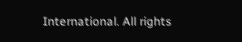International. All rights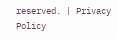reserved. | Privacy Policy